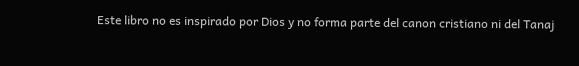Este libro no es inspirado por Dios y no forma parte del canon cristiano ni del Tanaj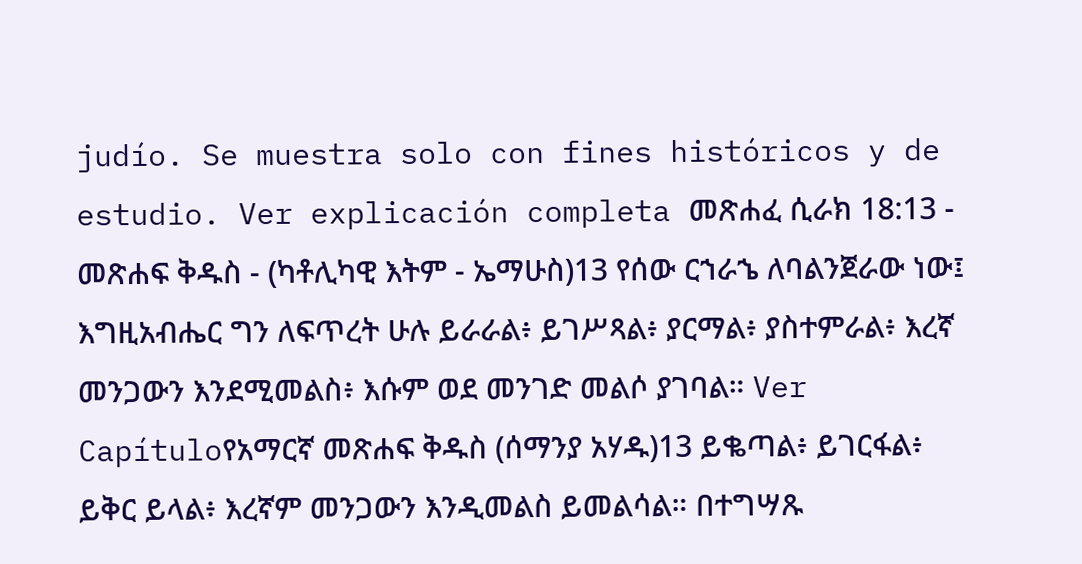judío. Se muestra solo con fines históricos y de estudio. Ver explicación completa መጽሐፈ ሲራክ 18:13 - መጽሐፍ ቅዱስ - (ካቶሊካዊ እትም - ኤማሁስ)13 የሰው ርኀራኄ ለባልንጀራው ነው፤ እግዚአብሔር ግን ለፍጥረት ሁሉ ይራራል፥ ይገሥጻል፥ ያርማል፥ ያስተምራል፥ እረኛ መንጋውን እንደሚመልስ፥ እሱም ወደ መንገድ መልሶ ያገባል። Ver Capítuloየአማርኛ መጽሐፍ ቅዱስ (ሰማንያ አሃዱ)13 ይቈጣል፥ ይገርፋል፥ ይቅር ይላል፥ እረኛም መንጋውን እንዲመልስ ይመልሳል። በተግሣጹ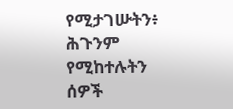የሚታገሡትን፥ ሕጉንም የሚከተሉትን ሰዎች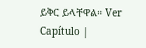ይቅር ይላቸዋል። Ver Capítulo |